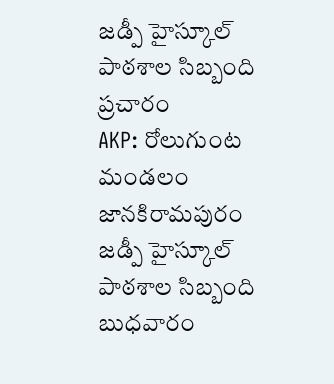జడ్పీ హైస్కూల్ పాఠశాల సిబ్బంది ప్రచారం
AKP: రోలుగుంట మండలం జానకిరామపురం జడ్పీ హైస్కూల్ పాఠశాల సిబ్బంది బుధవారం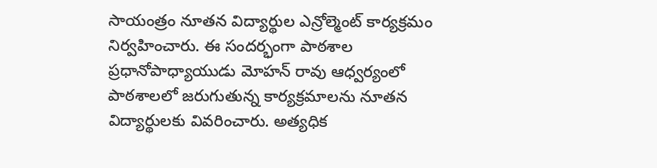సాయంత్రం నూతన విద్యార్థుల ఎన్రోల్మెంట్ కార్యక్రమం నిర్వహించారు. ఈ సందర్భంగా పాఠశాల ప్రధానోపాధ్యాయుడు మోహన్ రావు ఆధ్వర్యంలో పాఠశాలలో జరుగుతున్న కార్యక్రమాలను నూతన విద్యార్థులకు వివరించారు. అత్యధిక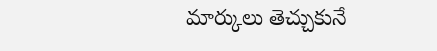మార్కులు తెచ్చుకునే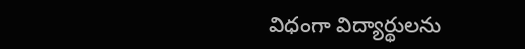విధంగా విద్యార్థులను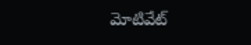మోటివేట్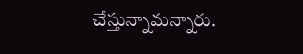చేస్తున్నామన్నారు.